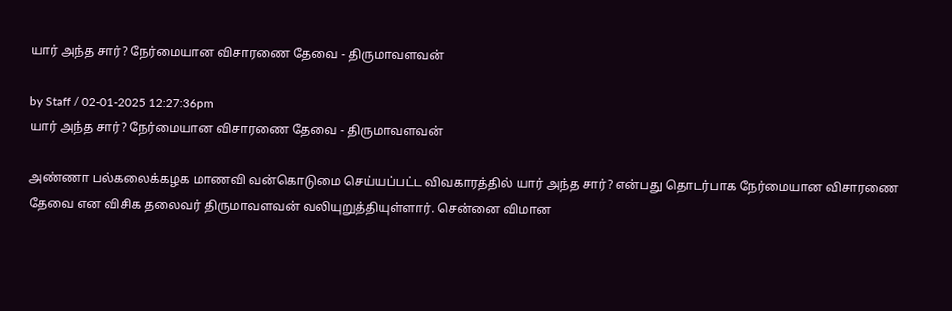யார் அந்த சார்? நேர்மையான விசாரணை தேவை - திருமாவளவன்

by Staff / 02-01-2025 12:27:36pm
யார் அந்த சார்? நேர்மையான விசாரணை தேவை - திருமாவளவன்

அண்ணா பல்கலைக்கழக மாணவி வன்கொடுமை செய்யப்பட்ட விவகாரத்தில் யார் அந்த சார்? என்பது தொடர்பாக நேர்மையான விசாரணை தேவை என விசிக தலைவர் திருமாவளவன் வலியுறுத்தியுள்ளார். சென்னை விமான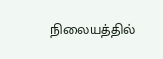நிலையத்தில்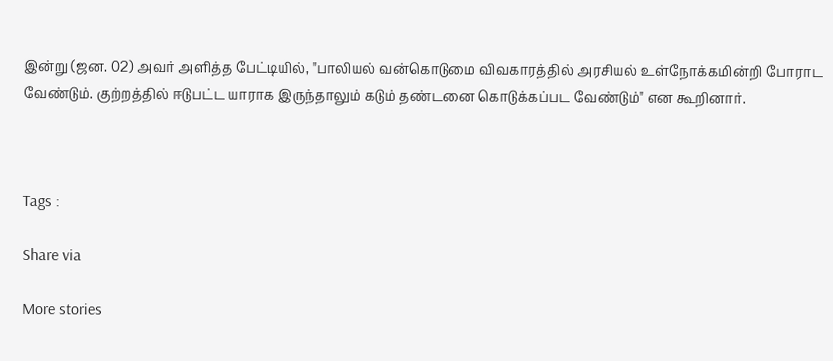இன்று (ஜன. 02) அவர் அளித்த பேட்டியில், "பாலியல் வன்கொடுமை விவகாரத்தில் அரசியல் உள்நோக்கமின்றி போராட வேண்டும். குற்றத்தில் ஈடுபட்ட யாராக இருந்தாலும் கடும் தண்டனை கொடுக்கப்பட வேண்டும்" என கூறினார்.



Tags :

Share via

More stories